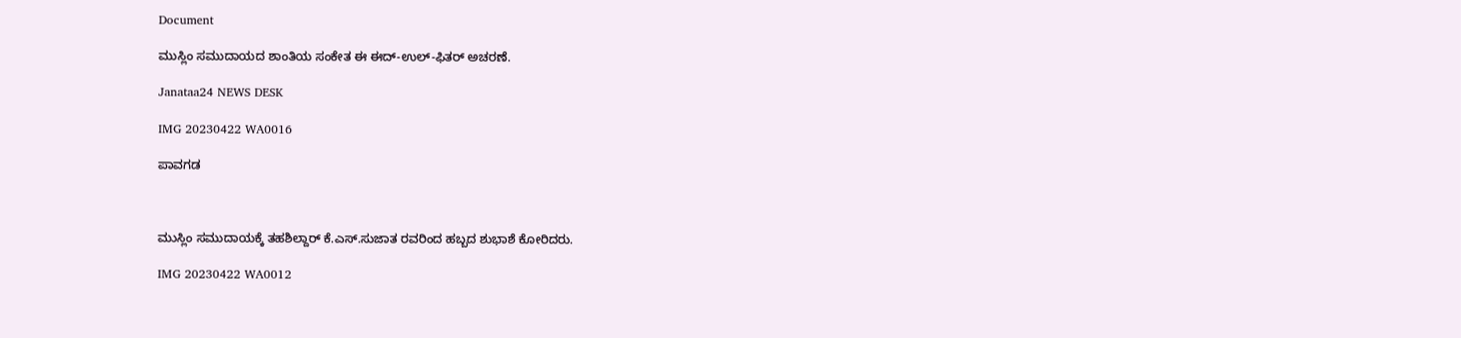Document

ಮುಸ್ಲಿಂ ಸಮುದಾಯದ ಶಾಂತಿಯ ಸಂಕೇತ ಈ ಈದ್-ಉಲ್-ಫಿತರ್ ಅಚರಣೆ.

Janataa24 NEWS DESK

IMG 20230422 WA0016

ಪಾವಗಡ



ಮುಸ್ಲಿಂ ಸಮುದಾಯಕ್ಕೆ ತಹಶಿಲ್ದಾರ್ ಕೆ.ಎಸ್.ಸುಜಾತ ರವರಿಂದ ಹಬ್ಬದ ಶುಭಾಶೆ ಕೋರಿದರು.

IMG 20230422 WA0012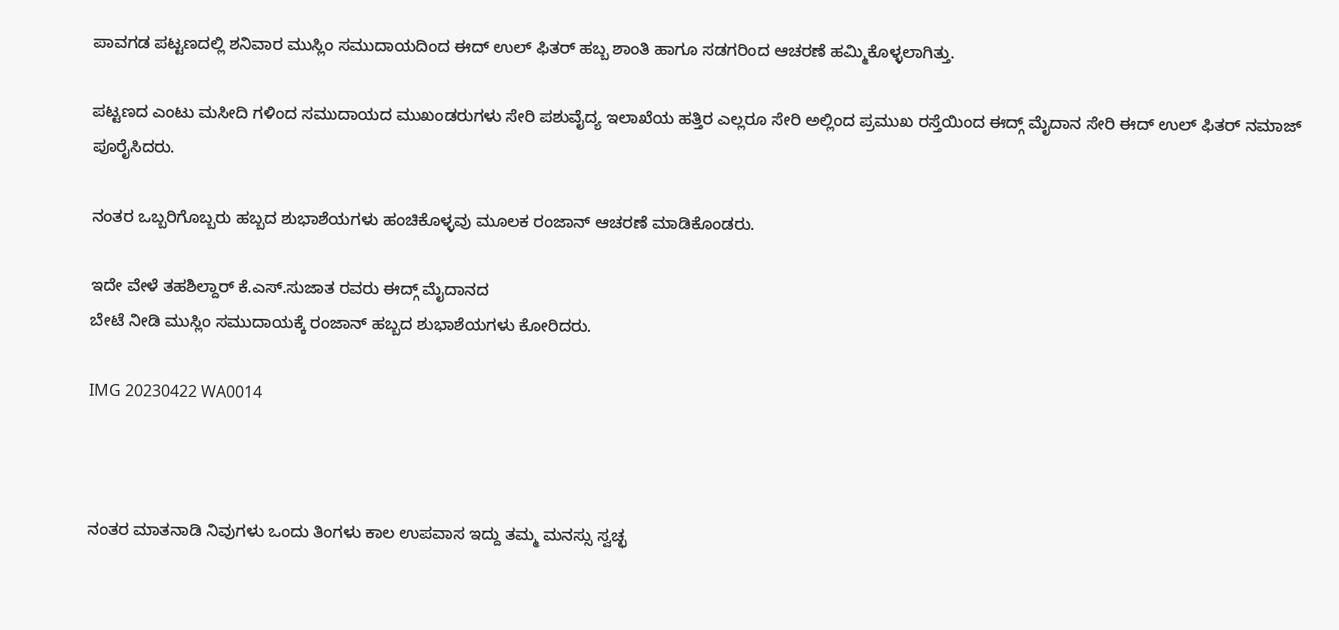ಪಾವಗಡ ಪಟ್ಟಣದಲ್ಲಿ ಶನಿವಾರ ಮುಸ್ಲಿಂ ಸಮುದಾಯದಿಂದ ಈದ್ ಉಲ್ ಫಿತರ್ ಹಬ್ಬ ಶಾಂತಿ ಹಾಗೂ ಸಡಗರಿಂದ ಆಚರಣೆ ಹಮ್ಮಿಕೊಳ್ಳಲಾಗಿತ್ತು.

ಪಟ್ಟಣದ ಎಂಟು ಮಸೀದಿ ಗಳಿಂದ ಸಮುದಾಯದ ಮುಖಂಡರುಗಳು ಸೇರಿ ಪಶುವೈದ್ಯ ಇಲಾಖೆಯ ಹತ್ತಿರ ಎಲ್ಲರೂ ಸೇರಿ ಅಲ್ಲಿಂದ ಪ್ರಮುಖ ರಸ್ತೆಯಿಂದ ಈದ್ಗ್ ಮೈದಾನ ಸೇರಿ ಈದ್ ಉಲ್ ಫಿತರ್ ನಮಾಜ್ ಪೂರೈಸಿದರು.

ನಂತರ ಒಬ್ಬರಿಗೊಬ್ಬರು ಹಬ್ಬದ ಶುಭಾಶೆಯಗಳು ಹಂಚಿಕೊಳ್ಳವು ಮೂಲಕ ರಂಜಾನ್ ಆಚರಣೆ ಮಾಡಿಕೊಂಡರು.

ಇದೇ ವೇಳೆ ತಹಶಿಲ್ದಾರ್ ಕೆ.ಎಸ್.ಸುಜಾತ ರವರು ಈದ್ಗ್ ಮೈದಾನದ
ಬೇಟೆ ನೀಡಿ ಮುಸ್ಲಿಂ ಸಮುದಾಯಕ್ಕೆ ರಂಜಾನ್ ಹಬ್ಬದ ಶುಭಾಶೆಯಗಳು ಕೋರಿದರು.

IMG 20230422 WA0014



ನಂತರ ಮಾತನಾಡಿ ನಿವುಗಳು ಒಂದು ತಿಂಗಳು ಕಾಲ ಉಪವಾಸ ಇದ್ದು ತಮ್ಮ ಮನಸ್ಸು ಸ್ವಚ್ಛ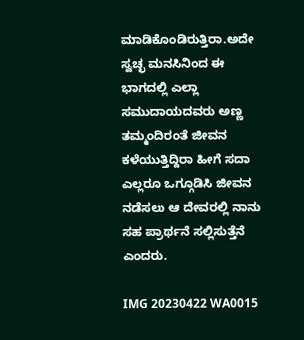ಮಾಡಿಕೊಂಡಿರುತ್ತಿರಾ.ಅದೇ ಸ್ವಚ್ಛ ಮನಸಿನಿಂದ ಈ ಭಾಗದಲ್ಲಿ ಎಲ್ಲಾ ಸಮುದಾಯದವರು ಅಣ್ಣ ತಮ್ಮಂದಿರಂತೆ ಜೀವನ ಕಳೆಯುತ್ತಿದ್ದಿರಾ ಹೀಗೆ ಸದಾ ಎಲ್ಲರೂ ಒಗ್ಗೂಡಿಸಿ ಜೀವನ ನಡೆಸಲು ಆ ದೇವರಲ್ಲಿ ನಾನು ಸಹ ಪ್ರಾರ್ಥನೆ ಸಲ್ಲಿಸುತ್ತೆನೆ ಎಂದರು.

IMG 20230422 WA0015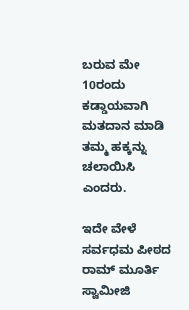ಬರುವ ಮೇ 10ರಂದು ಕಡ್ಡಾಯವಾಗಿ ಮತದಾನ ಮಾಡಿ ತಮ್ಮ ಹಕ್ಕನ್ನು ಚಲಾಯಿಸಿ ಎಂದರು.

ಇದೇ ವೇಳೆ ಸರ್ವಧಮ ಪೀಠದ ರಾಮ್ ಮೂರ್ತಿ ಸ್ವಾಮೀಜಿ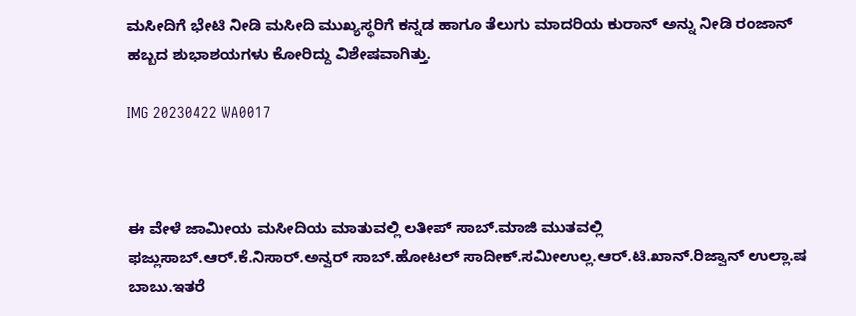ಮಸೀದಿಗೆ ಭೇಟಿ ನೀಡಿ ಮಸೀದಿ ಮುಖ್ಯಸ್ಥರಿಗೆ ಕನ್ನಡ ಹಾಗೂ ತೆಲುಗು ಮಾದರಿಯ ಕುರಾನ್ ಅನ್ನು ನೀಡಿ ರಂಜಾನ್ ಹಬ್ಬದ ಶುಭಾಶಯಗಳು ಕೋರಿದ್ದು ವಿಶೇಷವಾಗಿತ್ತು.

IMG 20230422 WA0017



ಈ ವೇಳೆ ಜಾಮೀಯ ಮಸೀದಿಯ ಮಾತುವಲ್ಲಿ ಲತೀಪ್ ಸಾಬ್.ಮಾಜಿ ಮುತವಲ್ಲಿ ಫಜ್ಲುಸಾಬ್.ಆರ್.ಕೆ.ನಿಸಾರ್.ಅನ್ವರ್ ಸಾಬ್.ಹೋಟಲ್ ಸಾದೀಕ್.ಸಮೀಉಲ್ಲ.ಆರ್.ಟಿ.ಖಾನ್.ರಿಜ್ವಾನ್ ಉಲ್ಲಾ.ಷ ಬಾಬು.ಇತರೆ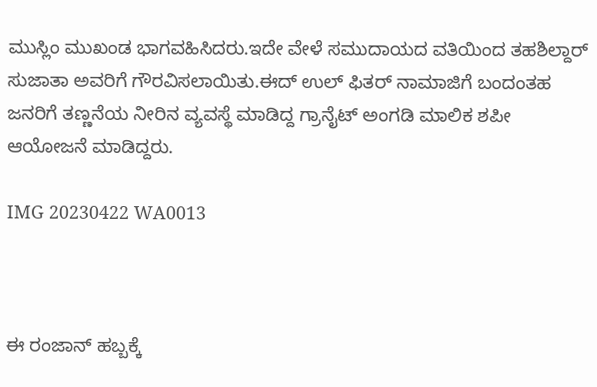ಮುಸ್ಲಿಂ ಮುಖಂಡ ಭಾಗವಹಿಸಿದರು.ಇದೇ ವೇಳೆ ಸಮುದಾಯದ ವತಿಯಿಂದ ತಹಶಿಲ್ದಾರ್ ಸುಜಾತಾ ಅವರಿಗೆ ಗೌರವಿಸಲಾಯಿತು.ಈದ್ ಉಲ್ ಫಿತರ್ ನಾಮಾಜಿಗೆ ಬಂದಂತಹ ಜನರಿಗೆ ತಣ್ಣನೆಯ ನೀರಿನ ವ್ಯವಸ್ಥೆ ಮಾಡಿದ್ದ ಗ್ರಾನೈಟ್ ಅಂಗಡಿ ಮಾಲಿಕ ಶಪೀ ಆಯೋಜನೆ ಮಾಡಿದ್ದರು.

IMG 20230422 WA0013



ಈ ರಂಜಾನ್ ಹಬ್ಬಕ್ಕೆ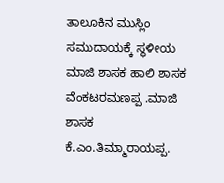ತಾಲೂಕಿನ ಮುಸ್ಲಿಂ ಸಮುದಾಯಕ್ಕೆ ಸ್ಥಳೀಯ ಮಾಜಿ ಶಾಸಕ ಹಾಲಿ ಶಾಸಕ ವೆಂಕಟರಮಣಪ್ಪ .ಮಾಜಿ ಶಾಸಕ ಕೆ.ಎಂ.ತಿಮ್ಮಾರಾಯಪ್ಪ.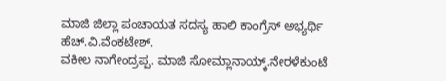ಮಾಜಿ ಜಿಲ್ಲಾ ಪಂಚಾಯತ ಸದಸ್ಯ ಹಾಲಿ ಕಾಂಗ್ರೆಸ್ ಅಭ್ಯರ್ಥಿ ಹೆಚ್.ವಿ.ವೆಂಕಟೇಶ್.
ವಕೀಲ ನಾಗೇಂದ್ರಪ್ಪ. ಮಾಜಿ ಸೋಮ್ಲಾನಾಯ್ಕ್.ನೇರಳೆಕುಂಟೆ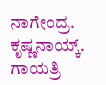ನಾಗೇಂದ್ರ. ಕೃಷ್ಣನಾಯ್ಕ್. ಗಾಯತ್ರಿ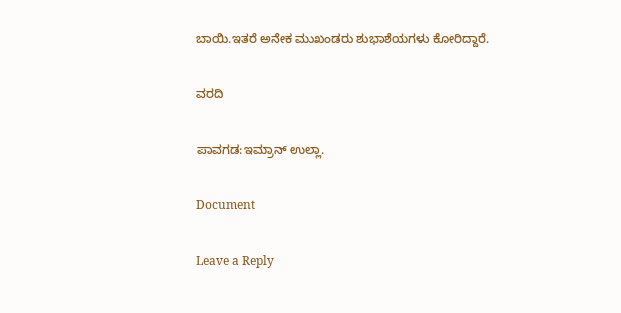ಬಾಯಿ.ಇತರೆ ಅನೇಕ ಮುಖಂಡರು ಶುಭಾಶೆಯಗಳು ಕೋರಿದ್ದಾರೆ.

ವರದಿ

ಪಾವಗಡ:ಇಮ್ರಾನ್ ಉಲ್ಲಾ‌.

Document

Leave a Reply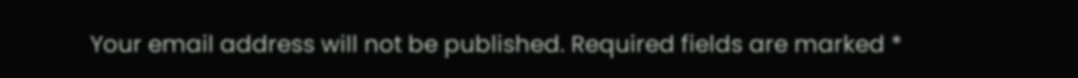Your email address will not be published. Required fields are marked *